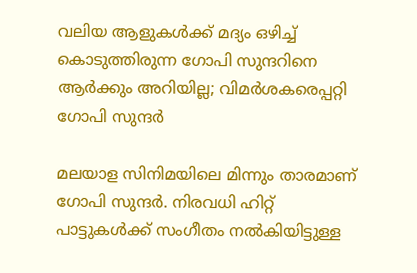വലിയ ആളുകള്‍ക്ക് മദ്യം ഒഴിച്ച് കൊടുത്തിരുന്ന ഗോപി സുന്ദറിനെ ആര്‍ക്കും അറിയില്ല; വിമർശകരെപ്പറ്റി ഗോപി സുന്ദർ

മലയാള സിനിമയിലെ മിന്നും താരമാണ് ഗോപി സുന്ദര്‍. നിരവധി ഹിറ്റ് പാട്ടുകള്‍ക്ക് സംഗീതം നല്‍കിയിട്ടുള്ള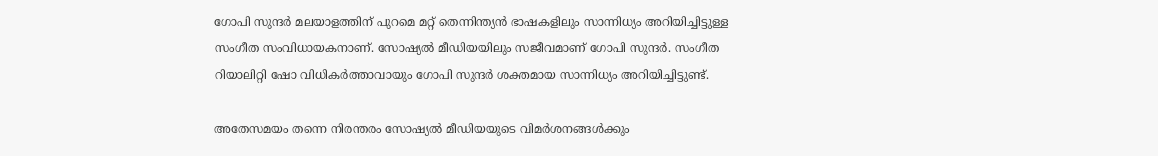ഗോപി സുന്ദര്‍ മലയാളത്തിന് പുറമെ മറ്റ് തെന്നിന്ത്യന്‍ ഭാഷകളിലും സാന്നിധ്യം അറിയിച്ചിട്ടുള്ള സംഗീത സംവിധായകനാണ്. സോഷ്യല്‍ മീഡിയയിലും സജീവമാണ് ഗോപി സുന്ദര്‍. സംഗീത റിയാലിറ്റി ഷോ വിധികര്‍ത്താവായും ഗോപി സുന്ദര്‍ ശക്തമായ സാന്നിധ്യം അറിയിച്ചിട്ടുണ്ട്.

അതേസമയം തന്നെ നിരന്തരം സോഷ്യല്‍ മീഡിയയുടെ വിമര്‍ശനങ്ങള്‍ക്കും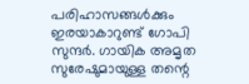പരിഹാസങ്ങള്‍ക്കും ഇരയാകാറുണ്ട് ഗോപി സുന്ദര്‍. ഗായിക അമൃത സുരേഷുമായുള്ള തന്റെ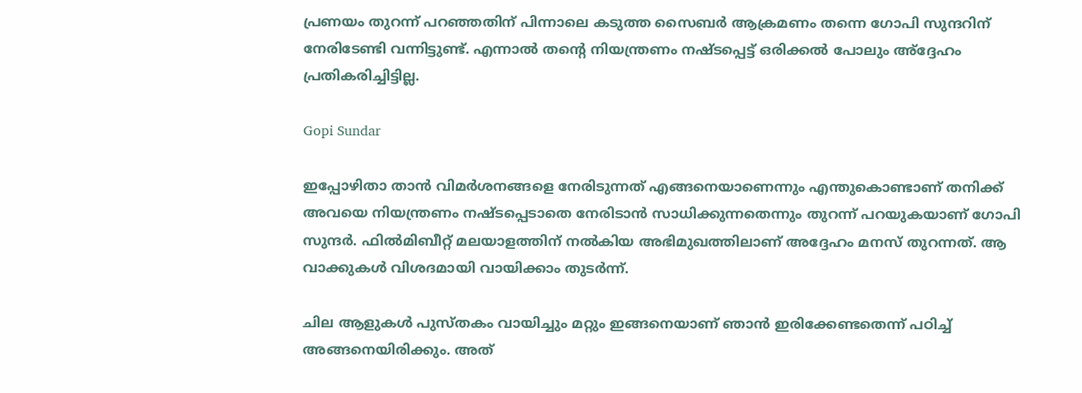പ്രണയം തുറന്ന് പറഞ്ഞതിന് പിന്നാലെ കടുത്ത സൈബര്‍ ആക്രമണം തന്നെ ഗോപി സുന്ദറിന് നേരിടേണ്ടി വന്നിട്ടുണ്ട്. എന്നാല്‍ തന്റെ നിയന്ത്രണം നഷ്ടപ്പെട്ട് ഒരിക്കല്‍ പോലും അ്‌ദ്ദേഹം പ്രതികരിച്ചിട്ടില്ല.

Gopi Sundar

ഇപ്പോഴിതാ താന്‍ വിമര്‍ശനങ്ങളെ നേരിടുന്നത് എങ്ങനെയാണെന്നും എന്തുകൊണ്ടാണ് തനിക്ക് അവയെ നിയന്ത്രണം നഷ്ടപ്പെടാതെ നേരിടാന്‍ സാധിക്കുന്നതെന്നും തുറന്ന് പറയുകയാണ് ഗോപി സുന്ദര്‍. ഫില്‍മിബീറ്റ് മലയാളത്തിന് നല്‍കിയ അഭിമുഖത്തിലാണ് അദ്ദേഹം മനസ് തുറന്നത്. ആ വാക്കുകള്‍ വിശദമായി വായിക്കാം തുടര്‍ന്ന്.

ചില ആളുകള്‍ പുസ്തകം വായിച്ചും മറ്റും ഇങ്ങനെയാണ് ഞാന്‍ ഇരിക്കേണ്ടതെന്ന് പഠിച്ച് അങ്ങനെയിരിക്കും. അത്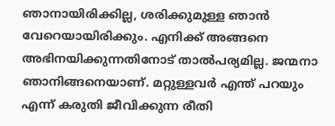ഞാനായിരിക്കില്ല, ശരിക്കുമുള്ള ഞാന്‍ വേറെയായിരിക്കും. എനിക്ക് അങ്ങനെ അഭിനയിക്കുന്നതിനോട് താല്‍പര്യമില്ല. ജന്മനാ ഞാനിങ്ങനെയാണ്. മറ്റുള്ളവര്‍ എന്ത് പറയും എന്ന് കരുതി ജീവിക്കുന്ന രീതി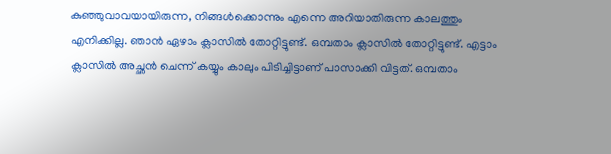കുഞ്ഞുവാവയായിരുന്ന, നിങ്ങള്‍ക്കൊന്നും എന്നെ അറിയാതിരുന്ന കാലത്തും എനിക്കില്ല. ഞാന്‍ ഏഴാം ക്ലാസില്‍ തോറ്റിട്ടുണ്ട്. ഒമ്പതാം ക്ലാസില്‍ തോറ്റിട്ടുണ്ട്. എട്ടാം ക്ലാസില്‍ അച്ഛന്‍ ചെന്ന് കയ്യും കാലും പിടിച്ചിട്ടാണ് പാസാക്കി വിട്ടത്. ഒമ്പതാം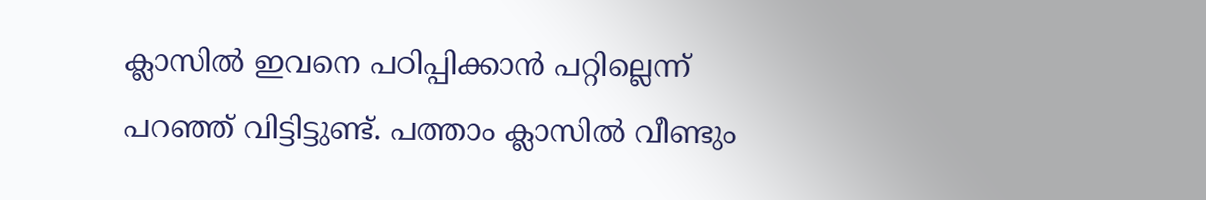ക്ലാസില്‍ ഇവനെ പഠിപ്പിക്കാന്‍ പറ്റില്ലെന്ന് പറഞ്ഞ് വിട്ടിട്ടുണ്ട്. പത്താം ക്ലാസില്‍ വീണ്ടും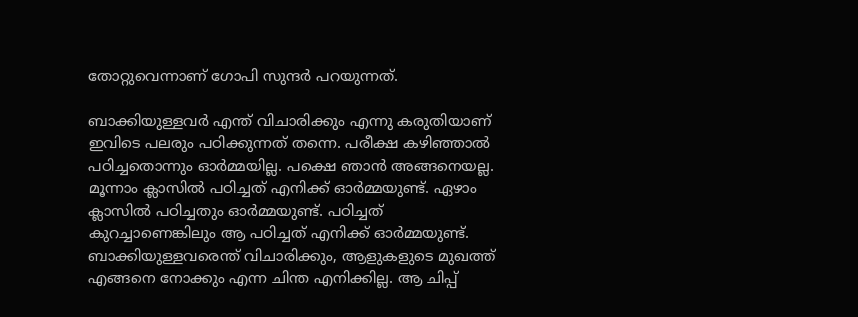തോറ്റുവെന്നാണ് ഗോപി സുന്ദര്‍ പറയുന്നത്.

ബാക്കിയുള്ളവര്‍ എന്ത് വിചാരിക്കും എന്നു കരുതിയാണ് ഇവിടെ പലരും പഠിക്കുന്നത് തന്നെ. പരീക്ഷ കഴിഞ്ഞാല്‍ പഠിച്ചതൊന്നും ഓര്‍മ്മയില്ല. പക്ഷെ ഞാന്‍ അങ്ങനെയല്ല. മൂന്നാം ക്ലാസില്‍ പഠിച്ചത് എനിക്ക് ഓര്‍മ്മയുണ്ട്. ഏഴാം ക്ലാസില്‍ പഠിച്ചതും ഓര്‍മ്മയുണ്ട്. പഠിച്ചത് കുറച്ചാണെങ്കിലും ആ പഠിച്ചത് എനിക്ക് ഓര്‍മ്മയുണ്ട്. ബാക്കിയുള്ളവരെന്ത് വിചാരിക്കും, ആളുകളുടെ മുഖത്ത് എങ്ങനെ നോക്കും എന്ന ചിന്ത എനിക്കില്ല. ആ ചിപ്പ്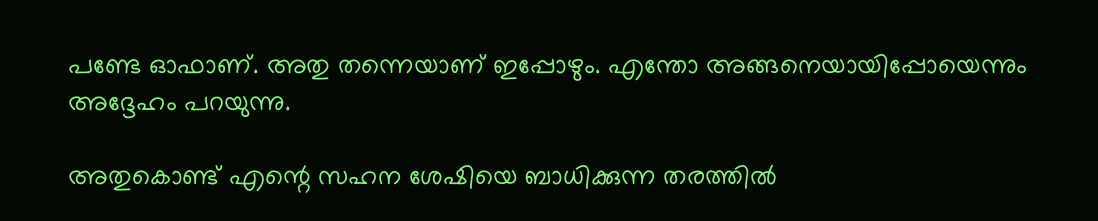പണ്ടേ ഓഫാണ്. അതു തന്നെയാണ് ഇപ്പോഴും. എന്തോ അങ്ങനെയായിപ്പോയെന്നും അദ്ദേഹം പറയുന്നു.

അതുകൊണ്ട് എന്റെ സഹന ശേഷിയെ ബാധിക്കുന്ന തരത്തില്‍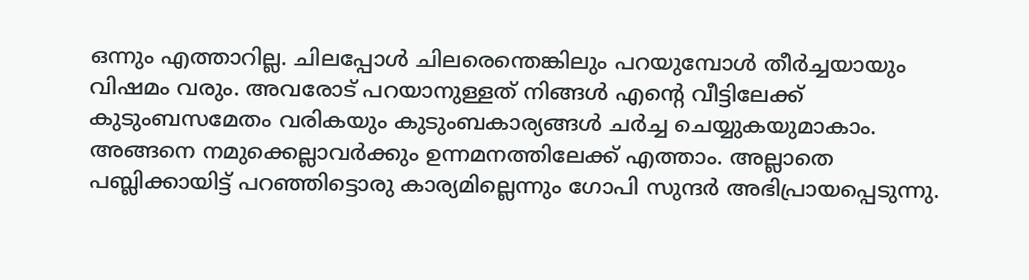ഒന്നും എത്താറില്ല. ചിലപ്പോള്‍ ചിലരെന്തെങ്കിലും പറയുമ്പോള്‍ തീര്‍ച്ചയായും വിഷമം വരും. അവരോട് പറയാനുള്ളത് നിങ്ങള്‍ എന്റെ വീട്ടിലേക്ക് കുടുംബസമേതം വരികയും കുടുംബകാര്യങ്ങള്‍ ചര്‍ച്ച ചെയ്യുകയുമാകാം. അങ്ങനെ നമുക്കെല്ലാവര്‍ക്കും ഉന്നമനത്തിലേക്ക് എത്താം. അല്ലാതെ പബ്ലിക്കായിട്ട് പറഞ്ഞിട്ടൊരു കാര്യമില്ലെന്നും ഗോപി സുന്ദര്‍ അഭിപ്രായപ്പെടുന്നു.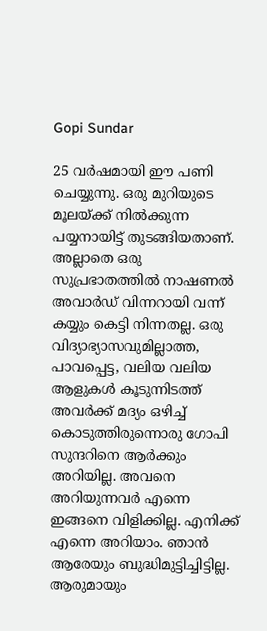Gopi Sundar

25 വര്‍ഷമായി ഈ പണി ചെയ്യുന്നു. ഒരു മുറിയുടെ മൂലയ്ക്ക് നില്‍ക്കുന്ന പയ്യനായിട്ട് തുടങ്ങിയതാണ്. അല്ലാതെ ഒരു സുപ്രഭാതത്തില്‍ നാഷണല്‍ അവാര്‍ഡ് വിന്നറായി വന്ന് കയ്യും കെട്ടി നിന്നതല്ല. ഒരു വിദ്യാഭ്യാസവുമില്ലാത്ത, പാവപ്പെട്ട, വലിയ വലിയ ആളുകള്‍ കൂടുന്നിടത്ത് അവര്‍ക്ക് മദ്യം ഒഴിച്ച് കൊടുത്തിരുന്നൊരു ഗോപി സുന്ദറിനെ ആര്‍ക്കും അറിയില്ല. അവനെ അറിയുന്നവര്‍ എന്നെ ഇങ്ങനെ വിളിക്കില്ല. എനിക്ക് എന്നെ അറിയാം. ഞാന്‍ ആരേയും ബുദ്ധിമുട്ടിച്ചിട്ടില്ല. ആരുമായും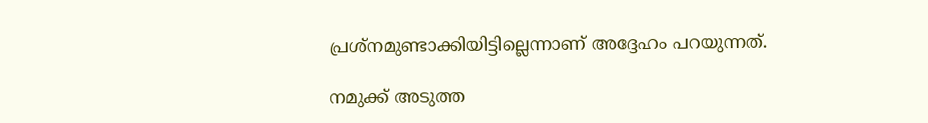പ്രശ്‌നമുണ്ടാക്കിയിട്ടില്ലെന്നാണ് അദ്ദേഹം പറയുന്നത്.

നമുക്ക് അടുത്ത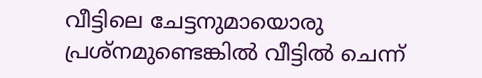വീട്ടിലെ ചേട്ടനുമായൊരു പ്രശ്‌നമുണ്ടെങ്കില്‍ വീട്ടില്‍ ചെന്ന്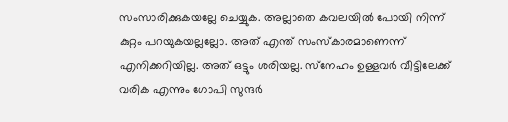സംസാരിക്കുകയല്ലേ ചെയ്യുക. അല്ലാതെ കവലയില്‍ പോയി നിന്ന് കുറ്റം പറയുകയല്ലല്ലോ. അത് എന്ത് സംസ്‌കാരമാണെന്ന് എനിക്കറിയില്ല. അത് ഒട്ടും ശരിയല്ല. സ്‌നേഹം ഉള്ളവര്‍ വീട്ടിലേക്ക് വരിക എന്നും ഗോപി സുന്ദര്‍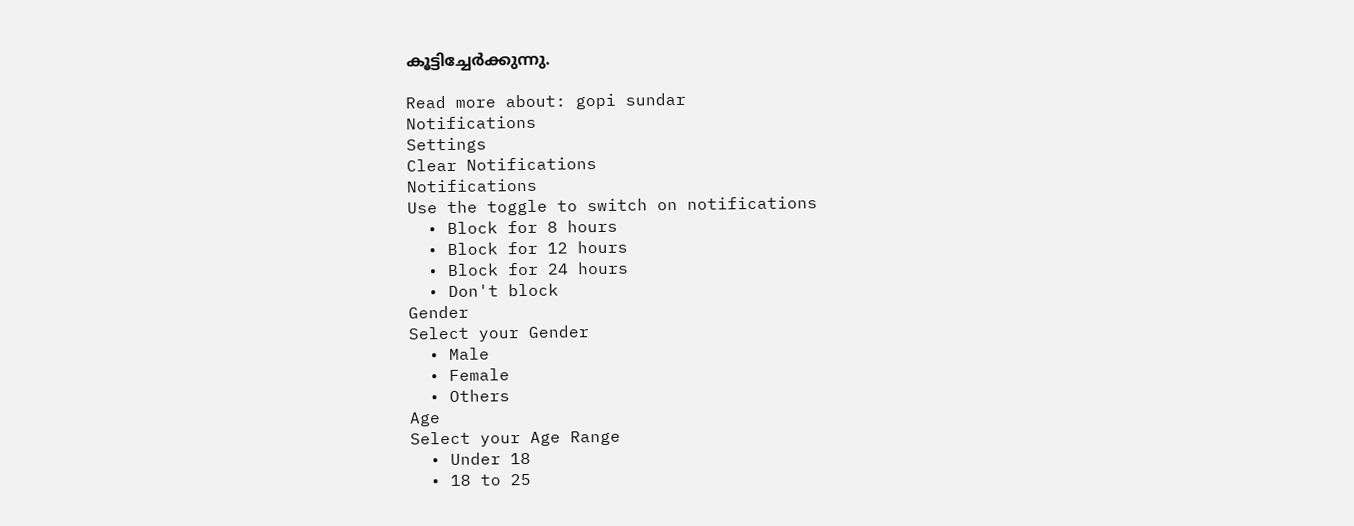കൂട്ടിച്ചേര്‍ക്കുന്നു.

Read more about: gopi sundar
Notifications
Settings
Clear Notifications
Notifications
Use the toggle to switch on notifications
  • Block for 8 hours
  • Block for 12 hours
  • Block for 24 hours
  • Don't block
Gender
Select your Gender
  • Male
  • Female
  • Others
Age
Select your Age Range
  • Under 18
  • 18 to 25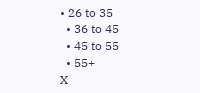• 26 to 35
  • 36 to 45
  • 45 to 55
  • 55+
X